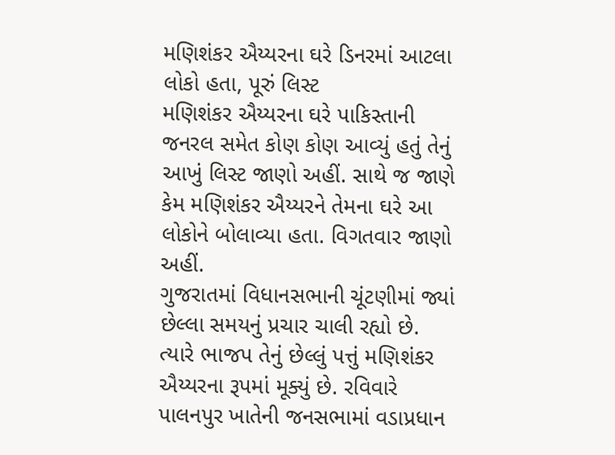મણિશંકર ઐય્યરના ઘરે ડિનરમાં આટલા લોકો હતા, પૂરું લિસ્ટ
મણિશંકર ઐય્યરના ઘરે પાકિસ્તાની જનરલ સમેત કોણ કોણ આવ્યું હતું તેનું આખું લિસ્ટ જાણો અહીં. સાથે જ જાણે કેમ મણિશંકર ઐય્યરને તેમના ઘરે આ લોકોને બોલાવ્યા હતા. વિગતવાર જાણો અહીં.
ગુજરાતમાં વિધાનસભાની ચૂંટણીમાં જ્યાં છેલ્લા સમયનું પ્રચાર ચાલી રહ્યો છે. ત્યારે ભાજપ તેનું છેલ્લું પત્તું મણિશંકર ઐય્યરના રૂપમાં મૂક્યું છે. રવિવારે પાલનપુર ખાતેની જનસભામાં વડાપ્રધાન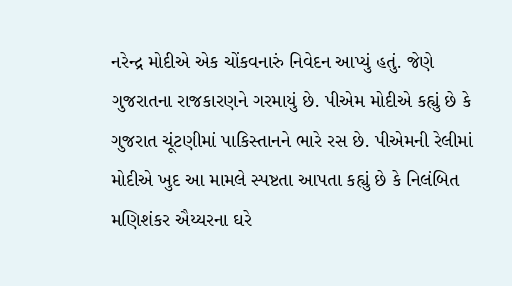નરેન્દ્ર મોદીએ એક ચોંકવનારું નિવેદન આપ્યું હતું. જેણે ગુજરાતના રાજકારણને ગરમાયું છે. પીએમ મોદીએ કહ્યું છે કે ગુજરાત ચૂંટણીમાં પાકિસ્તાનને ભારે રસ છે. પીએમની રેલીમાં મોદીએ ખુદ આ મામલે સ્પષ્ટતા આપતા કહ્યું છે કે નિલંબિત મણિશંકર ઐય્યરના ઘરે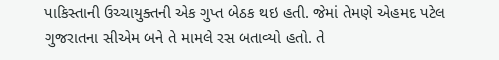પાકિસ્તાની ઉચ્ચાયુક્તની એક ગુપ્ત બેઠક થઇ હતી. જેમાં તેમણે એહમદ પટેલ ગુજરાતના સીએમ બને તે મામલે રસ બતાવ્યો હતો. તે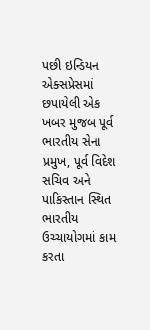પછી ઇન્ડિયન એક્સપ્રેસમાં છપાયેલી એક ખબર મુજબ પૂર્વ ભારતીય સેના પ્રમુખ, પૂર્વ વિદેશ સચિવ અને પાકિસ્તાન સ્થિત ભારતીય ઉચ્ચાયોગમાં કામ કરતા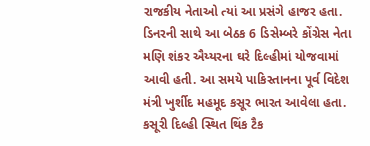રાજકીય નેતાઓ ત્યાં આ પ્રસંગે હાજર હતા. ડિનરની સાથે આ બેઠક 6 ડિસેમ્બરે કોંગ્રેસ નેતા મણિ શંકર ઐય્યરના ઘરે દિલ્હીમાં યોજવામાં આવી હતી. આ સમયે પાકિસ્તાનના પૂર્વ વિદેશ મંત્રી ખુર્શીદ મહમૂદ કસૂર ભારત આવેલા હતા. કસૂરી દિલ્હી સ્થિત થિંક ટૈક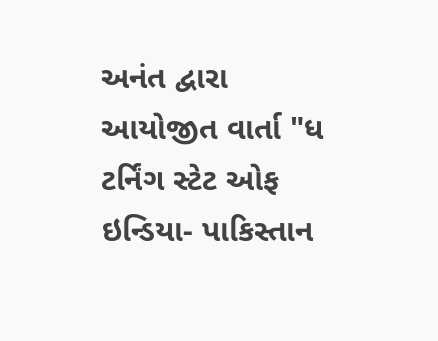અનંત દ્વારા આયોજીત વાર્તા "ધ ટર્નિંગ સ્ટેટ ઓફ ઇન્ડિયા- પાકિસ્તાન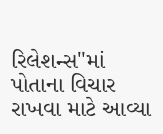રિલેશન્સ"માં પોતાના વિચાર રાખવા માટે આવ્યા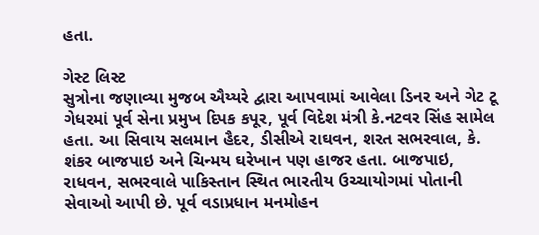હતા.

ગેસ્ટ લિસ્ટ
સુત્રોના જણાવ્યા મુજબ ઐય્યરે દ્વારા આપવામાં આવેલા ડિનર અને ગેટ ટૂ ગેધરમાં પૂર્વ સેના પ્રમુખ દિપક કપૂર, પૂર્વ વિદેશ મંત્રી કે.નટવર સિંહ સામેલ હતા. આ સિવાય સલમાન હૈદર, ડીસીએ રાઘવન, શરત સભરવાલ, કે. શંકર બાજપાઇ અને ચિન્મય ઘરેખાન પણ હાજર હતા. બાજપાઇ, રાધવન, સભરવાલે પાકિસ્તાન સ્થિત ભારતીય ઉચ્ચાયોગમાં પોતાની સેવાઓ આપી છે. પૂર્વ વડાપ્રધાન મનમોહન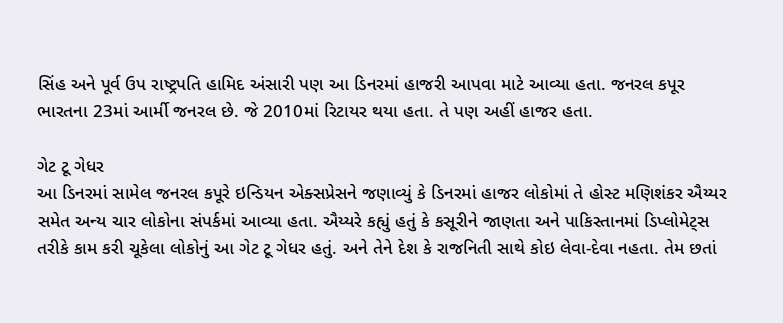સિંહ અને પૂર્વ ઉપ રાષ્ટ્રપતિ હામિદ અંસારી પણ આ ડિનરમાં હાજરી આપવા માટે આવ્યા હતા. જનરલ કપૂર ભારતના 23માં આર્મી જનરલ છે. જે 2010માં રિટાયર થયા હતા. તે પણ અહીં હાજર હતા.

ગેટ ટૂ ગેધર
આ ડિનરમાં સામેલ જનરલ કપૂરે ઇન્ડિયન એક્સપ્રેસને જણાવ્યું કે ડિનરમાં હાજર લોકોમાં તે હોસ્ટ મણિશંકર ઐય્યર સમેત અન્ય ચાર લોકોના સંપર્કમાં આવ્યા હતા. ઐય્યરે કહ્યું હતું કે કસૂરીને જાણતા અને પાકિસ્તાનમાં ડિપ્લોમેટ્સ તરીકે કામ કરી ચૂકેલા લોકોનું આ ગેટ ટૂ ગેધર હતું. અને તેને દેશ કે રાજનિતી સાથે કોઇ લેવા-દેવા નહતા. તેમ છતાં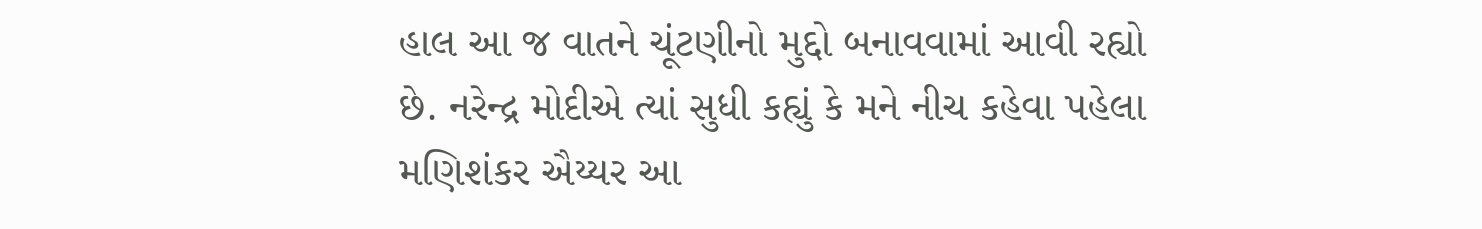હાલ આ જ વાતને ચૂંટણીનો મુદ્દો બનાવવામાં આવી રહ્યો છે. નરેન્દ્ર મોદીએ ત્યાં સુધી કહ્યું કે મને નીચ કહેવા પહેલા મણિશંકર ઐય્યર આ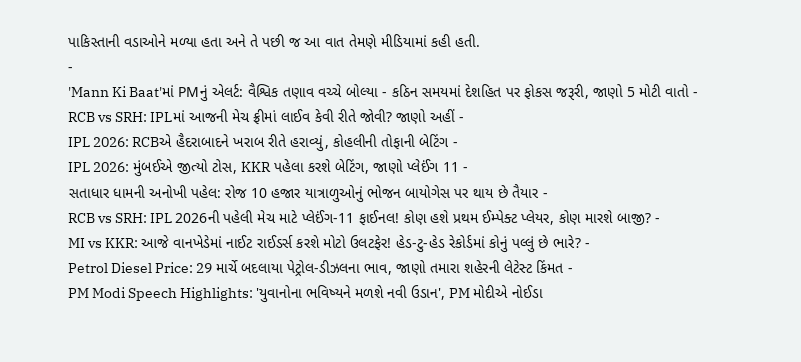પાકિસ્તાની વડાઓને મળ્યા હતા અને તે પછી જ આ વાત તેમણે મીડિયામાં કહી હતી.
-
'Mann Ki Baat'માં PMનું એલર્ટ: વૈશ્વિક તણાવ વચ્ચે બોલ્યા - કઠિન સમયમાં દેશહિત પર ફોકસ જરૂરી, જાણો 5 મોટી વાતો -
RCB vs SRH: IPLમાં આજની મેચ ફ્રીમાં લાઈવ કેવી રીતે જોવી? જાણો અહીં -
IPL 2026: RCBએ હૈદરાબાદને ખરાબ રીતે હરાવ્યું, કોહલીની તોફાની બેટિંગ -
IPL 2026: મુંબઈએ જીત્યો ટોસ, KKR પહેલા કરશે બેટિંગ, જાણો પ્લેઈંગ 11 -
સતાધાર ધામની અનોખી પહેલ: રોજ 10 હજાર યાત્રાળુઓનું ભોજન બાયોગેસ પર થાય છે તૈયાર -
RCB vs SRH: IPL 2026ની પહેલી મેચ માટે પ્લેઈંગ-11 ફાઈનલ! કોણ હશે પ્રથમ ઈમ્પેક્ટ પ્લેયર, કોણ મારશે બાજી? -
MI vs KKR: આજે વાનખેડેમાં નાઈટ રાઈડર્સ કરશે મોટો ઉલટફેર! હેડ-ટુ-હેડ રેકોર્ડમાં કોનું પલ્લું છે ભારે? -
Petrol Diesel Price: 29 માર્ચે બદલાયા પેટ્રોલ-ડીઝલના ભાવ, જાણો તમારા શહેરની લેટેસ્ટ કિંમત -
PM Modi Speech Highlights: 'યુવાનોના ભવિષ્યને મળશે નવી ઉડાન', PM મોદીએ નોઈડા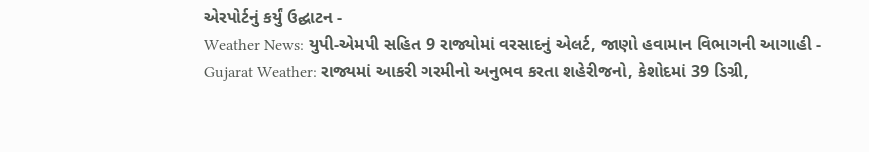એરપોર્ટનું કર્યું ઉદ્ઘાટન -
Weather News: યુપી-એમપી સહિત 9 રાજ્યોમાં વરસાદનું એલર્ટ, જાણો હવામાન વિભાગની આગાહી -
Gujarat Weather: રાજ્યમાં આકરી ગરમીનો અનુભવ કરતા શહેરીજનો, કેશોદમાં 39 ડિગ્રી,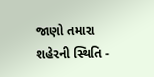જાણો તમારા શહેરની સ્થિતિ -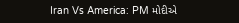Iran Vs America: PM મોદીએ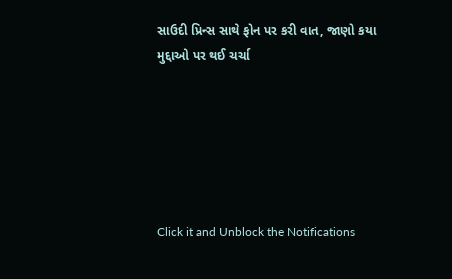સાઉદી પ્રિન્સ સાથે ફોન પર કરી વાત, જાણો કયા મુદ્દાઓ પર થઈ ચર્ચા






Click it and Unblock the Notifications